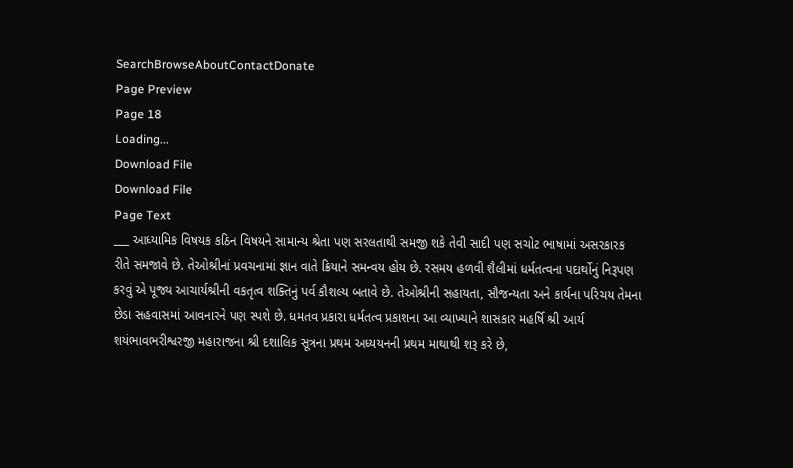SearchBrowseAboutContactDonate
Page Preview
Page 18
Loading...
Download File
Download File
Page Text
___ આધ્યામિક વિષયક કઠિન વિષયને સામાન્ય શ્રેતા પણ સરલતાથી સમજી શકે તેવી સાદી પણ સચોટ ભાષામાં અસરકારક રીતે સમજાવે છે. તેઓશ્રીનાં પ્રવચનામાં જ્ઞાન વાતે ક્રિયાને સમન્વય હોય છે. રસમય હળવી શૈલીમાં ધર્મતત્વના પદાર્થોનું નિરૂપણ કરવું એ પૂજ્ય આચાર્યશ્રીની વકતૃત્વ શક્તિનું પર્વ કૌશલ્ય બતાવે છે. તેઓશ્રીની સહાયતા, સૌજન્યતા અને કાર્યના પરિચય તેમના છેડા સહવાસમાં આવનારને પણ સ્પશે છે. ધમતવ પ્રકારા ધર્મતત્વ પ્રકાશના આ વ્યાખ્યાને શાસકાર મહર્ષિ શ્રી આર્ય શયંભાવભરીશ્વરજી મહારાજના શ્રી દશાલિક સૂત્રના પ્રથમ અધ્યયનની પ્રથમ માથાથી શરૂ કરે છે,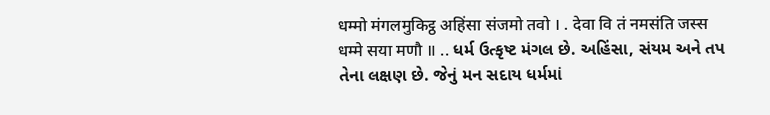धम्मो मंगलमुकिट्ठ अहिंसा संजमो तवो । . देवा वि तं नमसंति जस्स धम्मे सया मणौ ॥ .. ધર્મ ઉત્કૃષ્ટ મંગલ છે. અહિંસા, સંયમ અને તપ તેના લક્ષણ છે. જેનું મન સદાય ધર્મમાં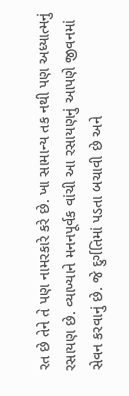રત છે તેને તે પણ નામરકારે કરે છે. ખા સામાન્ય તક નથી પણ અધ્યાત્મનું રસાયણ છે. વ્યાખ્યાને મનનપૂર્વક વાંચી આ રસાયણનું આપણે જીવનમાં સેવન કરવાનું છે. જે દુર્ગતિમાં પડતા બચાવી છે અને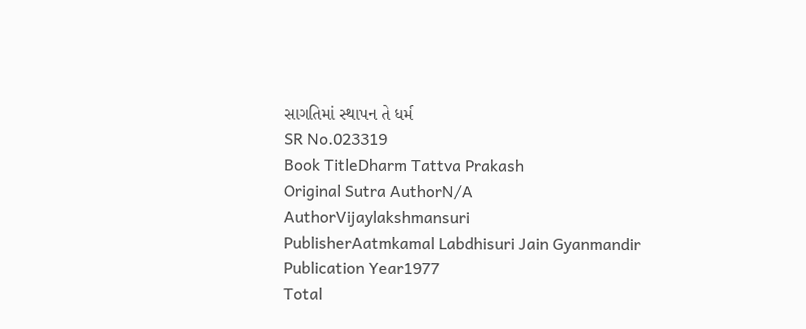સાગતિમાં સ્થાપન તે ધર્મ
SR No.023319
Book TitleDharm Tattva Prakash
Original Sutra AuthorN/A
AuthorVijaylakshmansuri
PublisherAatmkamal Labdhisuri Jain Gyanmandir
Publication Year1977
Total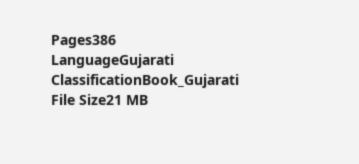Pages386
LanguageGujarati
ClassificationBook_Gujarati
File Size21 MB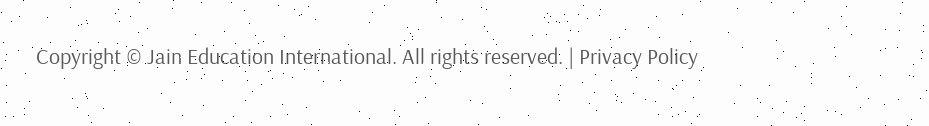Copyright © Jain Education International. All rights reserved. | Privacy Policy